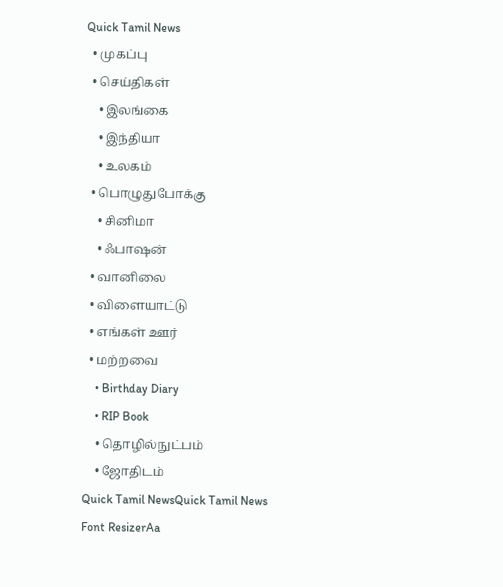Quick Tamil News
  • முகப்பு
  • செய்திகள்
    • இலங்கை
    • இந்தியா
    • உலகம்
  • பொழுதுபோக்கு
    • சினிமா
    • ஃபாஷன்
  • வானிலை
  • விளையாட்டு
  • எங்கள் ஊர்
  • மற்றவை
    • Birthday Diary
    • RIP Book
    • தொழில்நுட்பம்
    • ஜோதிடம்
Quick Tamil NewsQuick Tamil News
Font ResizerAa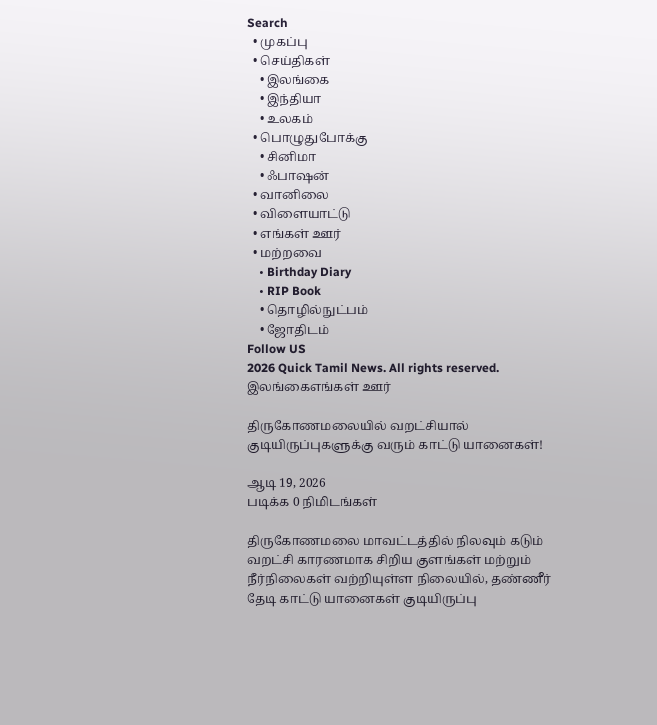Search
  • முகப்பு
  • செய்திகள்
    • இலங்கை
    • இந்தியா
    • உலகம்
  • பொழுதுபோக்கு
    • சினிமா
    • ஃபாஷன்
  • வானிலை
  • விளையாட்டு
  • எங்கள் ஊர்
  • மற்றவை
    • Birthday Diary
    • RIP Book
    • தொழில்நுட்பம்
    • ஜோதிடம்
Follow US
2026 Quick Tamil News. All rights reserved.
இலங்கைஎங்கள் ஊர்

திருகோணமலையில் வறட்சியால் குடியிருப்புகளுக்கு வரும் காட்டு யானைகள்!

ஆடி 19, 2026
படிக்க 0 நிமிடங்கள்

திருகோணமலை மாவட்டத்தில் நிலவும் கடும் வறட்சி காரணமாக சிறிய குளங்கள் மற்றும் நீர்நிலைகள் வற்றியுள்ள நிலையில், தண்ணீர் தேடி காட்டு யானைகள் குடியிருப்பு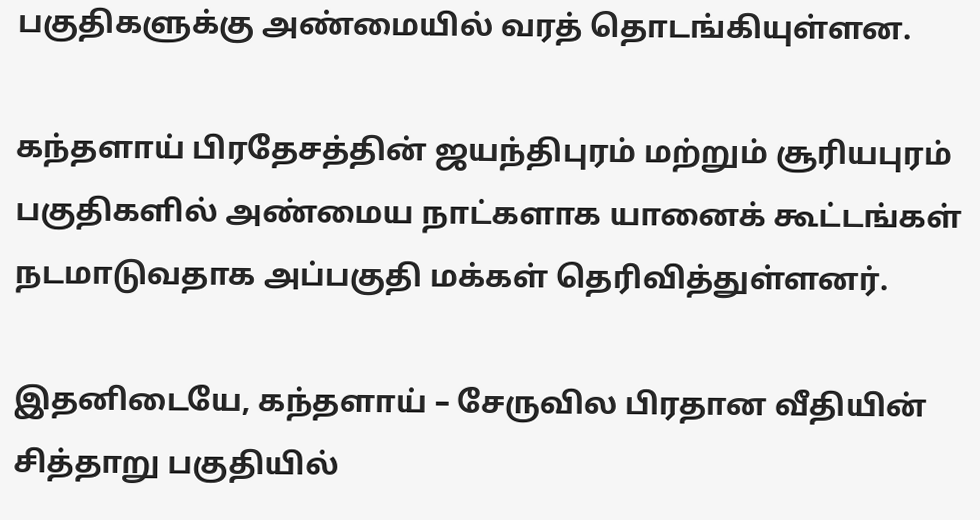பகுதிகளுக்கு அண்மையில் வரத் தொடங்கியுள்ளன.

கந்தளாய் பிரதேசத்தின் ஜயந்திபுரம் மற்றும் சூரியபுரம் பகுதிகளில் அண்மைய நாட்களாக யானைக் கூட்டங்கள் நடமாடுவதாக அப்பகுதி மக்கள் தெரிவித்துள்ளனர்.

இதனிடையே, கந்தளாய் – சேருவில பிரதான வீதியின் சித்தாறு பகுதியில்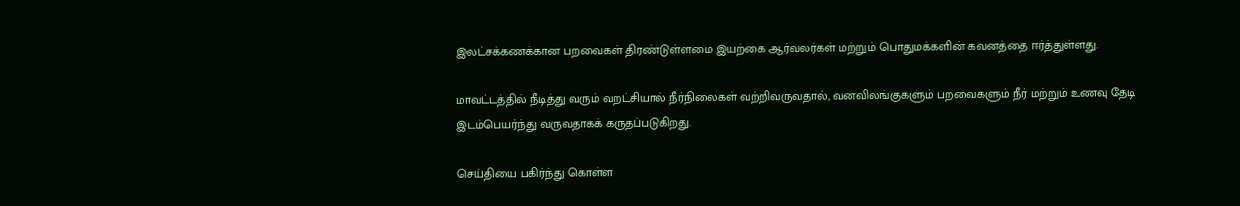இலட்சக்கணக்கான பறவைகள் திரண்டுள்ளமை இயற்கை ஆர்வலர்கள் மற்றும் பொதுமக்களின் கவனத்தை ஈர்த்துள்ளது.

மாவட்டத்தில் நீடித்து வரும் வறட்சியால் நீர்நிலைகள் வற்றிவருவதால், வனவிலங்குகளும் பறவைகளும் நீர் மற்றும் உணவு தேடி இடம்பெயர்ந்து வருவதாகக் கருதப்படுகிறது.

செய்தியை பகிர்ந்து கொள்ள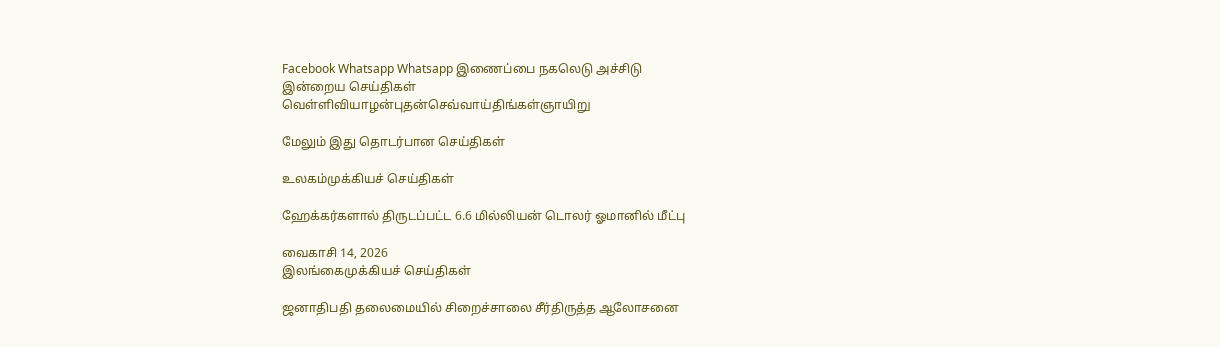Facebook Whatsapp Whatsapp இணைப்பை நகலெடு அச்சிடு
இன்றைய செய்திகள்
வெள்ளிவியாழன்புதன்செவ்வாய்திங்கள்ஞாயிறு

மேலும் இது தொடர்பான செய்திகள்

உலகம்முக்கியச் செய்திகள்

ஹேக்கர்களால் திருடப்பட்ட 6.6 மில்லியன் டொலர் ஓமானில் மீட்பு

வைகாசி 14, 2026
இலங்கைமுக்கியச் செய்திகள்

ஜனாதிபதி தலைமையில் சிறைச்சாலை சீர்திருத்த ஆலோசனை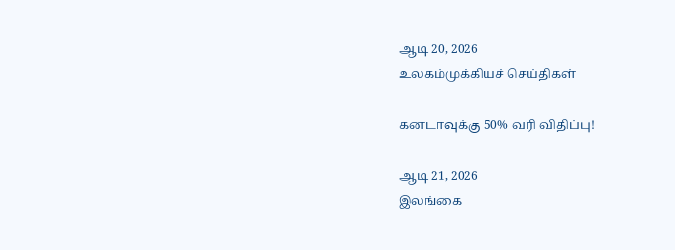ஆடி 20, 2026
உலகம்முக்கியச் செய்திகள்

கனடாவுக்கு 50% வரி விதிப்பு!

ஆடி 21, 2026
இலங்கை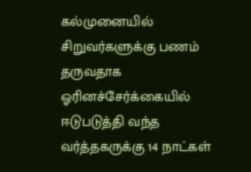கல்முனையில் சிறுவர்களுக்கு பணம் தருவதாக ஓரினச்சேர்க்கையில் ஈடுபடுத்தி வந்த வர்த்தகருக்கு 14 நாட்கள்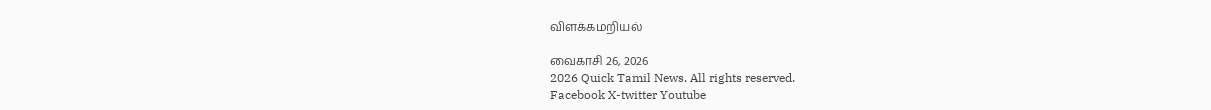விளக்கமறியல்

வைகாசி 26, 2026
2026 Quick Tamil News. All rights reserved.
Facebook X-twitter Youtube